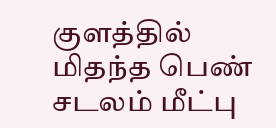குளத்தில் மிதந்த பெண் சடலம் மீட்பு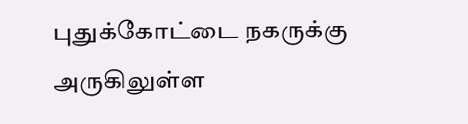புதுக்கோட்டை நகருக்கு அருகிலுள்ள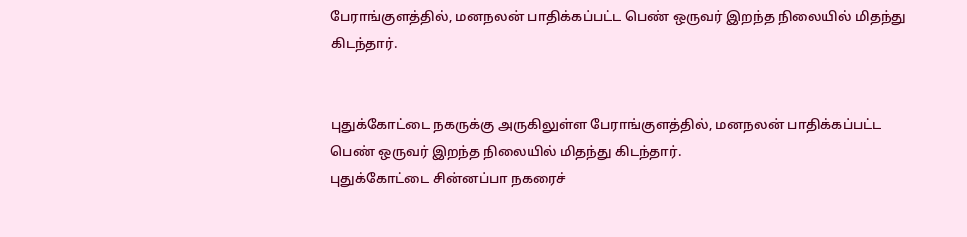பேராங்குளத்தில், மனநலன் பாதிக்கப்பட்ட பெண் ஒருவர் இறந்த நிலையில் மிதந்து கிடந்தார்.


புதுக்கோட்டை நகருக்கு அருகிலுள்ள பேராங்குளத்தில், மனநலன் பாதிக்கப்பட்ட பெண் ஒருவர் இறந்த நிலையில் மிதந்து கிடந்தார்.
புதுக்கோட்டை சின்னப்பா நகரைச்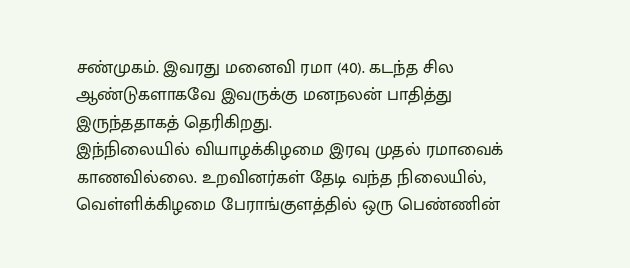சண்முகம். இவரது மனைவி ரமா (40). கடந்த சில ஆண்டுகளாகவே இவருக்கு மனநலன் பாதித்து இருந்ததாகத் தெரிகிறது.
இந்நிலையில் வியாழக்கிழமை இரவு முதல் ரமாவைக் காணவில்லை. உறவினர்கள் தேடி வந்த நிலையில், வெள்ளிக்கிழமை பேராங்குளத்தில் ஒரு பெண்ணின்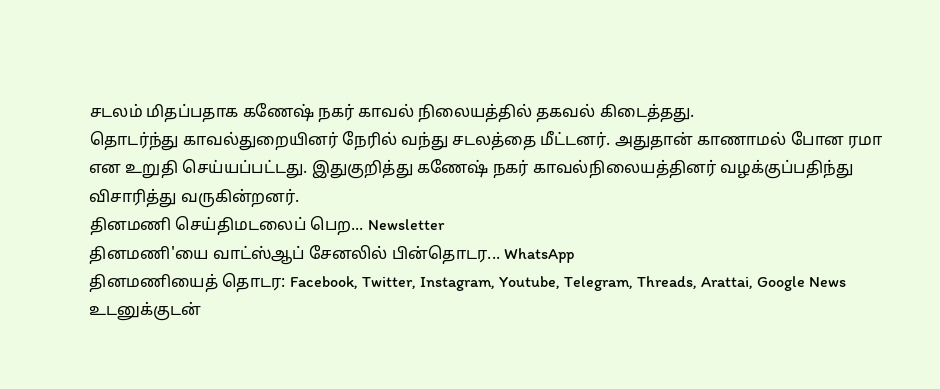சடலம் மிதப்பதாக கணேஷ் நகர் காவல் நிலையத்தில் தகவல் கிடைத்தது.
தொடர்ந்து காவல்துறையினர் நேரில் வந்து சடலத்தை மீட்டனர். அதுதான் காணாமல் போன ரமா என உறுதி செய்யப்பட்டது. இதுகுறித்து கணேஷ் நகர் காவல்நிலையத்தினர் வழக்குப்பதிந்து விசாரித்து வருகின்றனர்.
தினமணி செய்திமடலைப் பெற... Newsletter
தினமணி'யை வாட்ஸ்ஆப் சேனலில் பின்தொடர... WhatsApp
தினமணியைத் தொடர: Facebook, Twitter, Instagram, Youtube, Telegram, Threads, Arattai, Google News
உடனுக்குடன்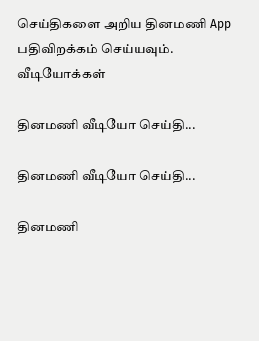செய்திகளை அறிய தினமணி App பதிவிறக்கம் செய்யவும்.
வீடியோக்கள்

தினமணி வீடியோ செய்தி...

தினமணி வீடியோ செய்தி...

தினமணி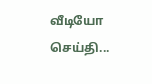வீடியோ செய்தி...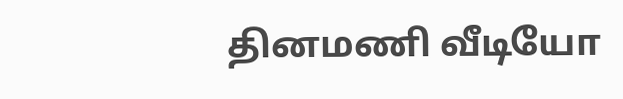தினமணி வீடியோ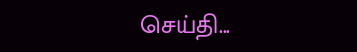செய்தி...